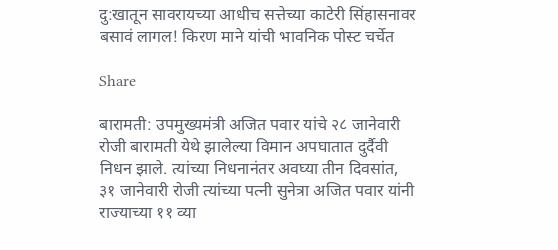दु:खातून सावरायच्या आधीच सत्तेच्या काटेरी सिंहासनावर बसावं लागल! किरण माने यांची भावनिक पोस्ट चर्चेत

Share

बारामती: उपमुख्यमंत्री अजित पवार यांचे २८ जानेवारी रोजी बारामती येथे झालेल्या विमान अपघातात दुर्दैवी निधन झाले. त्यांच्या निधनानंतर अवघ्या तीन दिवसांत, ३१ जानेवारी रोजी त्यांच्या पत्नी सुनेत्रा अजित पवार यांनी राज्याच्या ११ व्या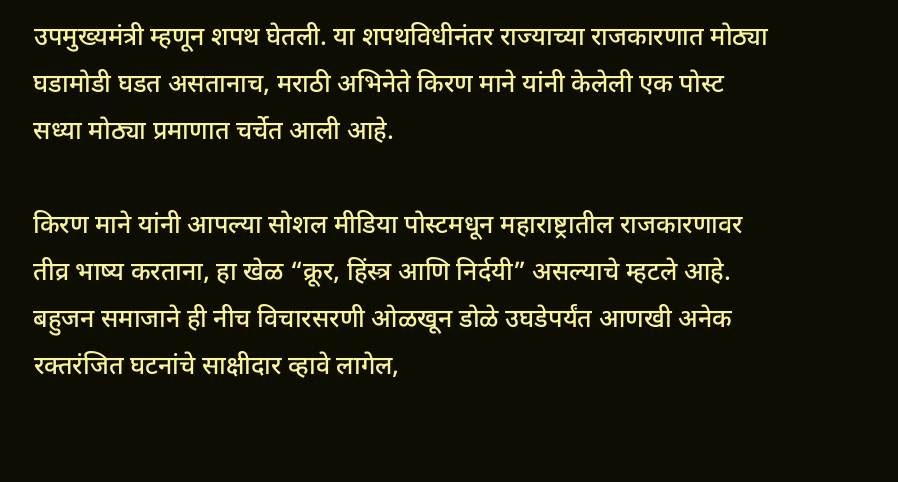उपमुख्यमंत्री म्हणून शपथ घेतली. या शपथविधीनंतर राज्याच्या राजकारणात मोठ्या घडामोडी घडत असतानाच, मराठी अभिनेते किरण माने यांनी केलेली एक पोस्ट सध्या मोठ्या प्रमाणात चर्चेत आली आहे.

किरण माने यांनी आपल्या सोशल मीडिया पोस्टमधून महाराष्ट्रातील राजकारणावर तीव्र भाष्य करताना, हा खेळ “क्रूर, हिंस्त्र आणि निर्दयी” असल्याचे म्हटले आहे. बहुजन समाजाने ही नीच विचारसरणी ओळखून डोळे उघडेपर्यंत आणखी अनेक रक्तरंजित घटनांचे साक्षीदार व्हावे लागेल,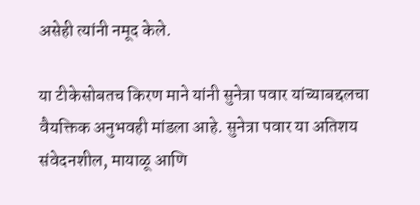असेही त्यांनी नमूद केले.

या टीकेसोबतच किरण माने यांनी सुनेत्रा पवार यांच्याबद्दलचा वैयक्तिक अनुभवही मांडला आहे. सुनेत्रा पवार या अतिशय संवेदनशील, मायाळू आणि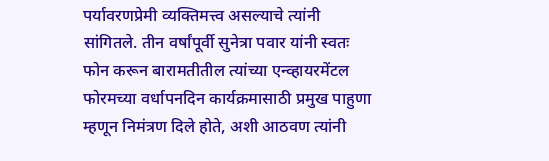पर्यावरणप्रेमी व्यक्तिमत्त्व असल्याचे त्यांनी सांगितले. तीन वर्षांपूर्वी सुनेत्रा पवार यांनी स्वतः फोन करून बारामतीतील त्यांच्या एन्व्हायरमेंटल फोरमच्या वर्धापनदिन कार्यक्रमासाठी प्रमुख पाहुणा म्हणून निमंत्रण दिले होते, अशी आठवण त्यांनी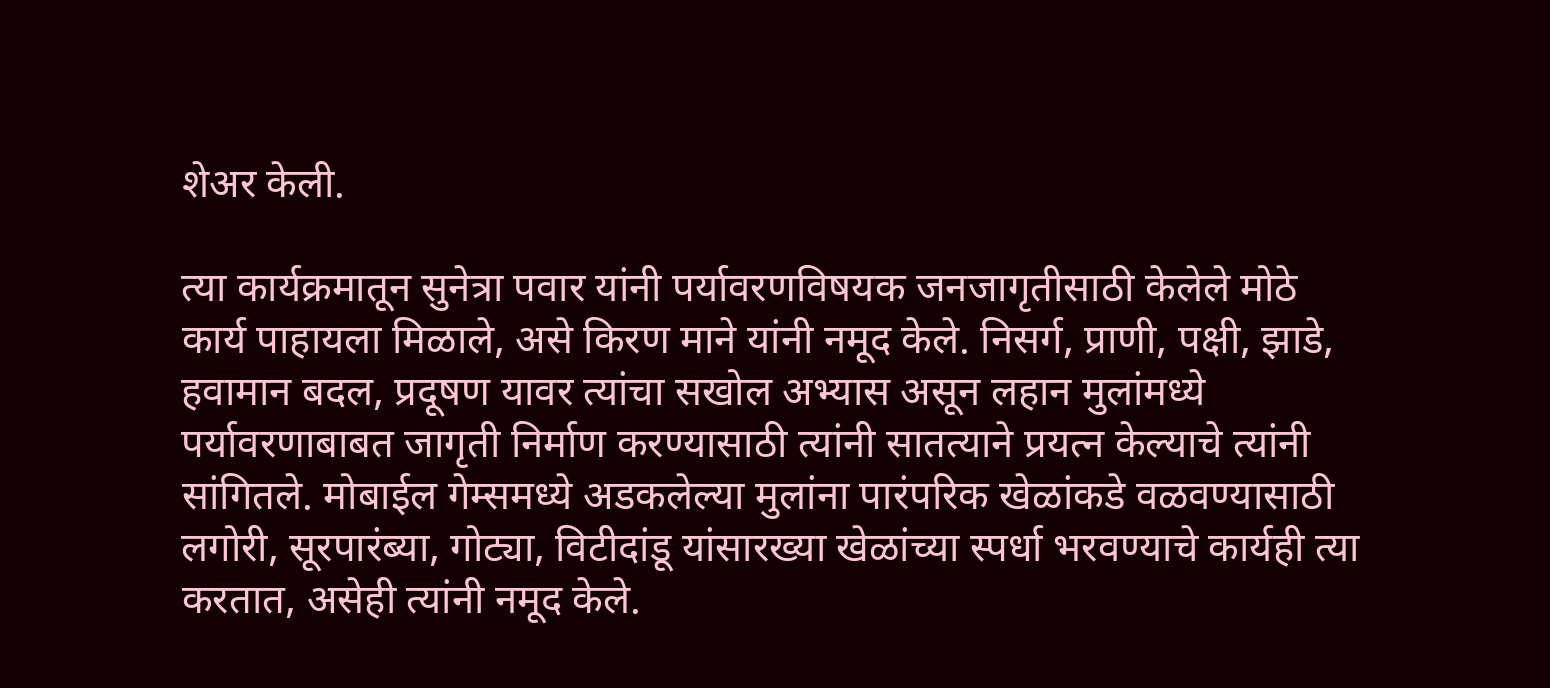शेअर केली.

त्या कार्यक्रमातून सुनेत्रा पवार यांनी पर्यावरणविषयक जनजागृतीसाठी केलेले मोठे कार्य पाहायला मिळाले, असे किरण माने यांनी नमूद केले. निसर्ग, प्राणी, पक्षी, झाडे, हवामान बदल, प्रदूषण यावर त्यांचा सखोल अभ्यास असून लहान मुलांमध्ये पर्यावरणाबाबत जागृती निर्माण करण्यासाठी त्यांनी सातत्याने प्रयत्न केल्याचे त्यांनी सांगितले. मोबाईल गेम्समध्ये अडकलेल्या मुलांना पारंपरिक खेळांकडे वळवण्यासाठी लगोरी, सूरपारंब्या, गोट्या, विटीदांडू यांसारख्या खेळांच्या स्पर्धा भरवण्याचे कार्यही त्या करतात, असेही त्यांनी नमूद केले.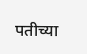पतीच्या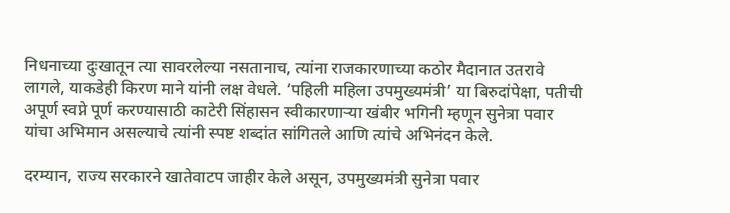निधनाच्या दुःखातून त्या सावरलेल्या नसतानाच, त्यांना राजकारणाच्या कठोर मैदानात उतरावे लागले, याकडेही किरण माने यांनी लक्ष वेधले. ‘पहिली महिला उपमुख्यमंत्री’ या बिरुदांपेक्षा, पतीची अपूर्ण स्वप्ने पूर्ण करण्यासाठी काटेरी सिंहासन स्वीकारणाऱ्या खंबीर भगिनी म्हणून सुनेत्रा पवार यांचा अभिमान असल्याचे त्यांनी स्पष्ट शब्दांत सांगितले आणि त्यांचे अभिनंदन केले.

दरम्यान, राज्य सरकारने खातेवाटप जाहीर केले असून, उपमुख्यमंत्री सुनेत्रा पवार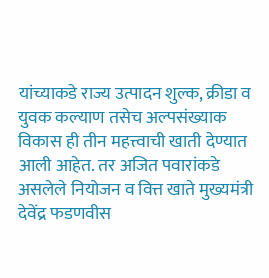यांच्याकडे राज्य उत्पादन शुल्क, क्रीडा व युवक कल्याण तसेच अल्पसंख्याक विकास ही तीन महत्त्वाची खाती देण्यात आली आहेत. तर अजित पवारांकडे असलेले नियोजन व वित्त खाते मुख्यमंत्री देवेंद्र फडणवीस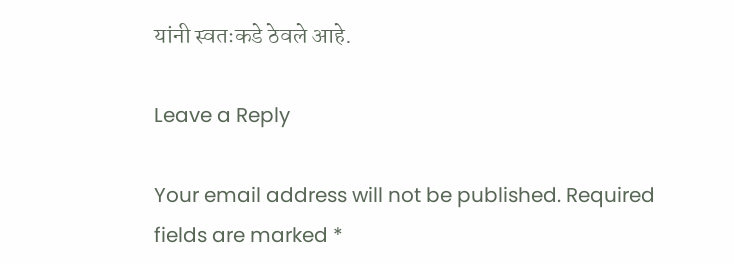यांनी स्वतःकडे ठेवले आहे.

Leave a Reply

Your email address will not be published. Required fields are marked *